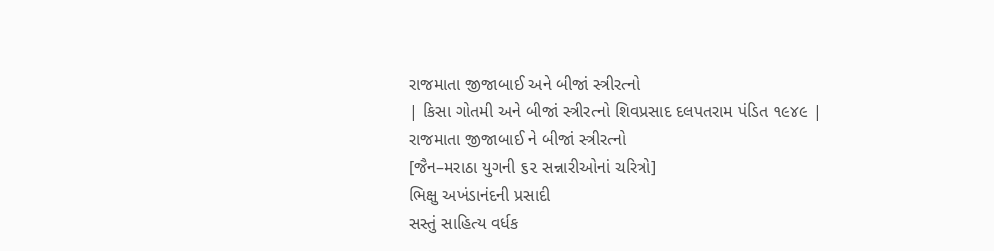રાજમાતા જીજાબાઈ અને બીજાં સ્ત્રીરત્નો
| કિસા ગોતમી અને બીજાં સ્ત્રીરત્નો શિવપ્રસાદ દલપતરામ પંડિત ૧૯૪૯ |
રાજમાતા જીજાબાઈ ને બીજાં સ્ત્રીરત્નો
[જૈન–મરાઠા યુગની ૬૨ સન્નારીઓનાં ચરિત્રો]
ભિક્ષુ અખંડાનંદની પ્રસાદી
સસ્તું સાહિત્ય વર્ધક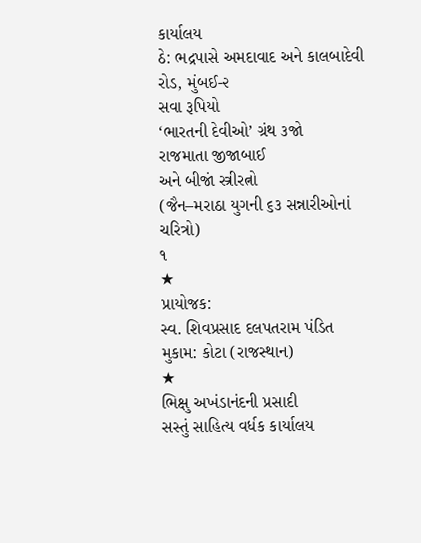કાર્યાલય
ઠે: ભદ્રપાસે અમદાવાદ અને કાલબાદેવી રોડ, મુંબઈ-૨
સવા રૂપિયો
‘ભારતની દેવીઓ’ ગ્રંથ ૩જો
રાજમાતા જીજાબાઈ
અને બીજાં સ્ત્રીરત્નો
(જૈન–મરાઠા યુગની ૬૩ સન્નારીઓનાં ચરિત્રો)
૧
★
પ્રાયોજક:
સ્વ. શિવપ્રસાદ દલપતરામ પંડિત
મુકામ: કોટા (રાજસ્થાન)
★
ભિક્ષુ અખંડાનંદની પ્રસાદી
સસ્તું સાહિત્ય વર્ધક કાર્યાલય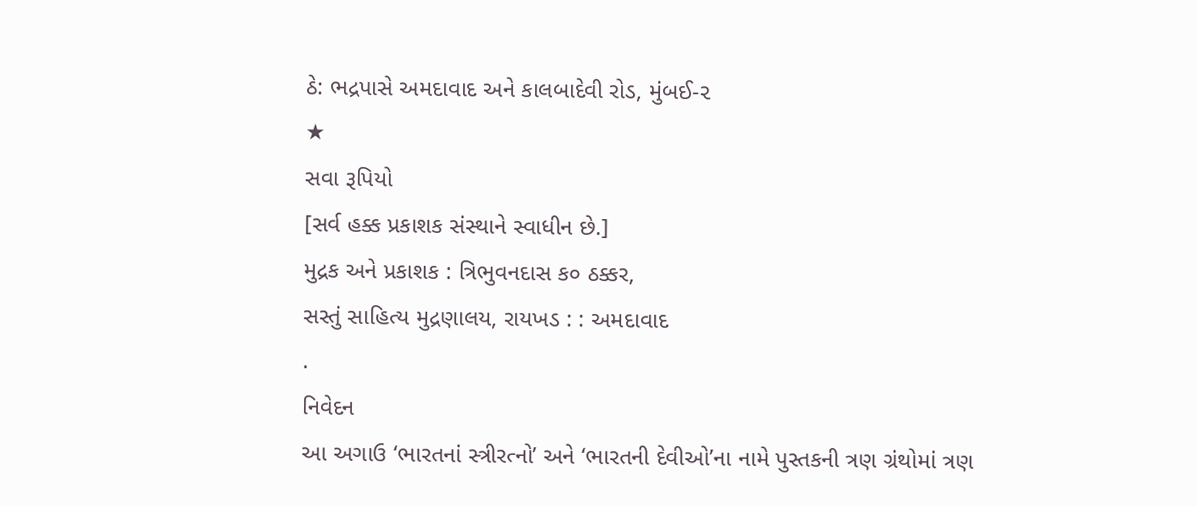ઠે: ભદ્રપાસે અમદાવાદ અને કાલબાદેવી રોડ, મુંબઈ-૨
★
સવા રૂપિયો
[સર્વ હક્ક પ્રકાશક સંસ્થાને સ્વાધીન છે.]
મુદ્રક અને પ્રકાશક : ત્રિભુવનદાસ ક૦ ઠક્કર,
સસ્તું સાહિત્ય મુદ્રણાલય, રાયખડ : : અમદાવાદ
.
નિવેદન
આ અગાઉ ‘ભારતનાં સ્ત્રીરત્નો’ અને ‘ભારતની દેવીઓ’ના નામે પુસ્તકની ત્રણ ગ્રંથોમાં ત્રણ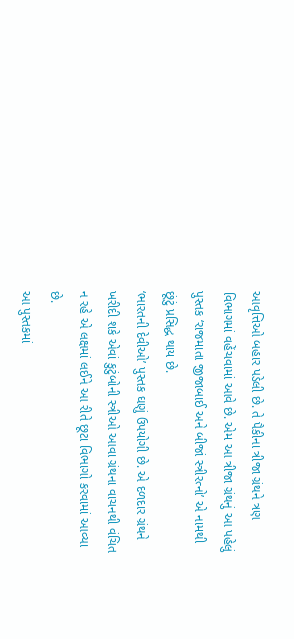આવૃત્તિઓ બહાર પડેલી છે. તે પૈકીના ત્રીજા ગ્રંથને ત્રણ વિભાગમાં વહેંચવામાં આવે છે. એમ આ ત્રીજા ગ્રંથનું આ પહેલું પુસ્તક ‘રાજમાતા જીજાબાઈ અને બીજાં સ્ત્રીરત્નો’ એ નામથી છૂંટું પ્રસિદ્ધ થાય છે.
‘ભારતની દેવીઓ’ પુસ્તક ઘણું ઉપયોગી છે. એ દળદાર ગ્રંથને ખરીદી શકે એવાં કુટુંબોની સ્ત્રીઓ આવા ગ્રંથના વાચનથી વંચિત ન રહે એ લક્ષમાં લઈને આ રીતે છૂટા વિભાગો કરવામાં આવ્યા છે.
આ પુસ્તકમાં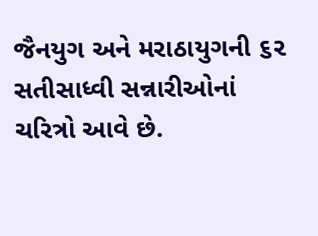જૈનયુગ અને મરાઠાયુગની ૬૨ સતીસાધ્વી સન્નારીઓનાં ચરિત્રો આવે છે.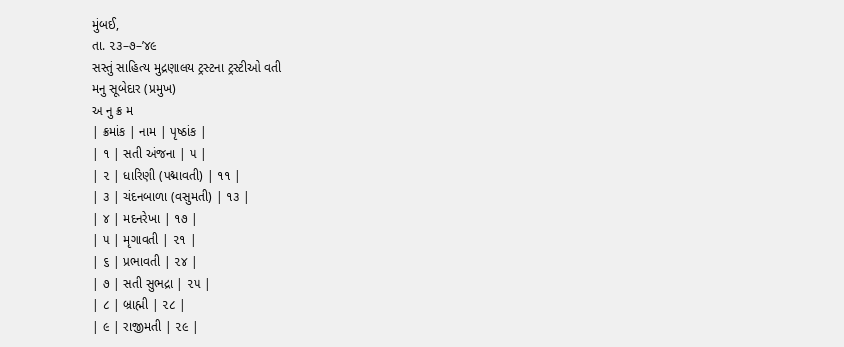મુંબઈ,
તા. ૨૩–૭–’૪૯
સસ્તું સાહિત્ય મુદ્રણાલય ટ્રસ્ટના ટ્રસ્ટીઓ વતી
મનુ સૂબેદાર (પ્રમુખ)
અ નુ ક્ર મ
| ક્રમાંક | નામ | પૃષ્ઠાંક |
| ૧ | સતી અંજના | ૫ |
| ૨ | ધારિણી (પદ્માવતી) | ૧૧ |
| ૩ | ચંદનબાળા (વસુમતી) | ૧૩ |
| ૪ | મદનરેખા | ૧૭ |
| ૫ | મૃગાવતી | ૨૧ |
| ૬ | પ્રભાવતી | ૨૪ |
| ૭ | સતી સુભદ્રા | ૨૫ |
| ૮ | બ્રાહ્મી | ૨૮ |
| ૯ | રાજીમતી | ૨૯ |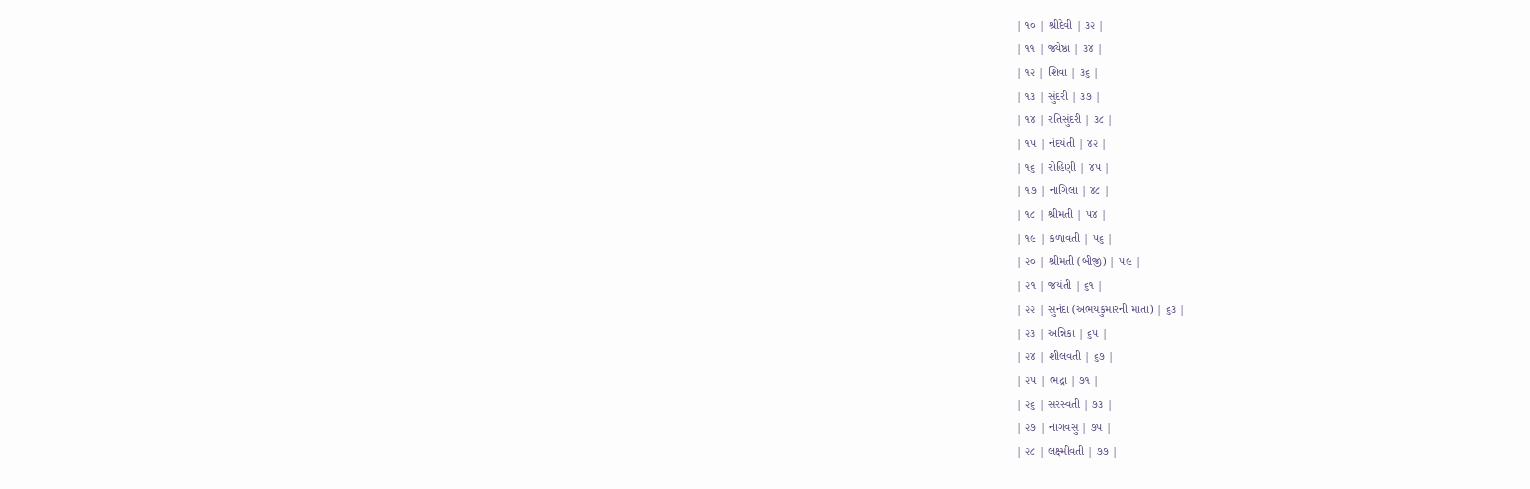| ૧૦ | શ્રીદેવી | ૩૨ |
| ૧૧ | જ્યેષ્ઠા | ૩૪ |
| ૧૨ | શિવા | ૩૬ |
| ૧૩ | સુંદરી | ૩૭ |
| ૧૪ | રતિસુંદરી | ૩૮ |
| ૧૫ | નંદયંતી | ૪૨ |
| ૧૬ | રોહિણી | ૪૫ |
| ૧૭ | નાગિલા | ૪૮ |
| ૧૮ | શ્રીમતી | ૫૪ |
| ૧૯ | કળાવતી | ૫૬ |
| ૨૦ | શ્રીમતી (બીજી) | ૫૯ |
| ૨૧ | જયંતી | ૬૧ |
| ૨૨ | સુનંદા (અભયકુમારની માતા) | ૬૩ |
| ૨૩ | અન્નિકા | ૬૫ |
| ૨૪ | શીલવતી | ૬૭ |
| ૨૫ | ભદ્રા | ૭૧ |
| ૨૬ | સરસ્વતી | ૭૩ |
| ૨૭ | નાગવસુ | ૭૫ |
| ૨૮ | લક્ષ્મીવતી | ૭૭ |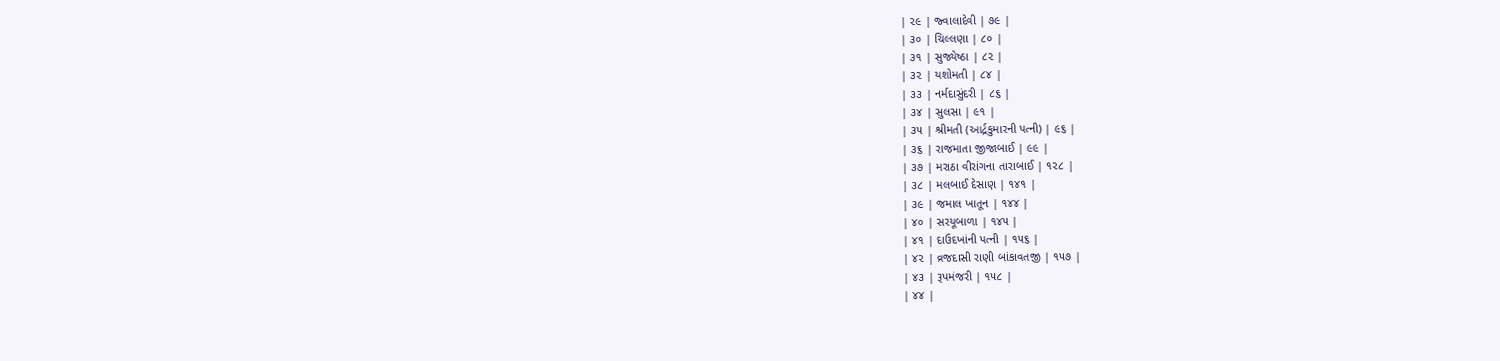| ૨૯ | જ્વાલાદેવી | ૭૯ |
| ૩૦ | ચિલ્લણા | ૮૦ |
| ૩૧ | સુજ્યેષ્ઠા | ૮૨ |
| ૩૨ | યશોમતી | ૮૪ |
| ૩૩ | નર્મદાસુંદરી | ૮૬ |
| ૩૪ | સુલસા | ૯૧ |
| ૩૫ | શ્રીમતી (આર્દ્રકુમારની પત્ની) | ૯૬ |
| ૩૬ | રાજમાતા જીજાબાઈ | ૯૯ |
| ૩૭ | મરાઠા વીરાંગના તારાબાઈ | ૧૨૮ |
| ૩૮ | મલબાઈ દેસાણ | ૧૪૧ |
| ૩૯ | જમાલ ખાતૂન | ૧૪૪ |
| ૪૦ | સરયૂબાળા | ૧૪૫ |
| ૪૧ | દાઉદખાંની પત્ની | ૧૫૬ |
| ૪૨ | વ્રજદાસી રાણી બાંકાવતજી | ૧૫૭ |
| ૪૩ | રૂપમંજરી | ૧૫૮ |
| ૪૪ |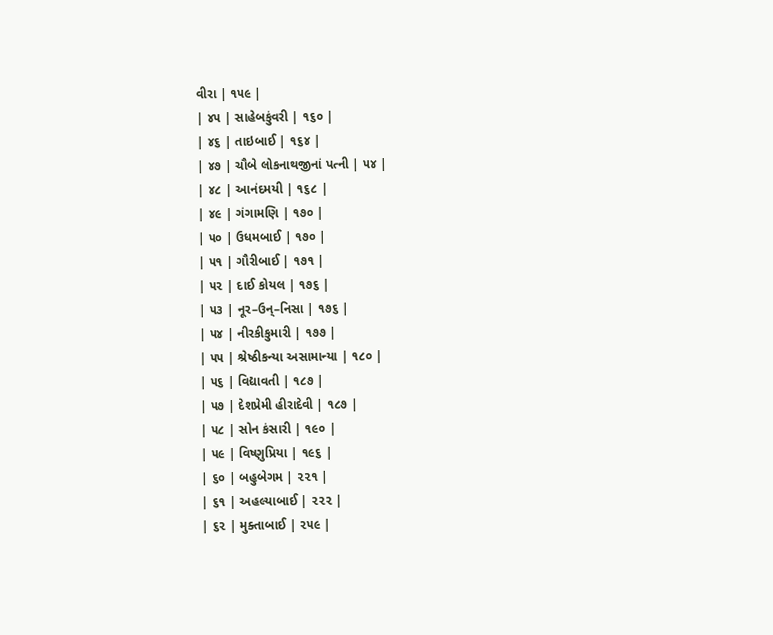વીરા | ૧૫૯ |
| ૪૫ | સાહેબકુંવરી | ૧૬૦ |
| ૪૬ | તાઇબાઈ | ૧૬૪ |
| ૪૭ | ચૌબે લોકનાથજીનાં પત્ની | ૫૪ |
| ૪૮ | આનંદમયી | ૧૬૮ |
| ૪૯ | ગંગામણિ | ૧૭૦ |
| ૫૦ | ઉધમબાઈ | ૧૭૦ |
| ૫૧ | ગૌરીબાઈ | ૧૭૧ |
| ૫૨ | દાઈ કોયલ | ૧૭૬ |
| ૫૩ | નૂર–ઉન્–નિસા | ૧૭૬ |
| ૫૪ | નીરકીકુમારી | ૧૭૭ |
| ૫૫ | શ્રેષ્ઠીકન્યા અસામાન્યા | ૧૮૦ |
| ૫૬ | વિદ્યાવતી | ૧૮૭ |
| ૫૭ | દેશપ્રેમી હીરાદેવી | ૧૮૭ |
| ૫૮ | સોન કંસારી | ૧૯૦ |
| ૫૯ | વિષ્ણુપ્રિયા | ૧૯૬ |
| ૬૦ | બહુબેગમ | ૨૨૧ |
| ૬૧ | અહલ્યાબાઈ | ૨૨૨ |
| ૬૨ | મુક્તાબાઈ | ૨૫૯ |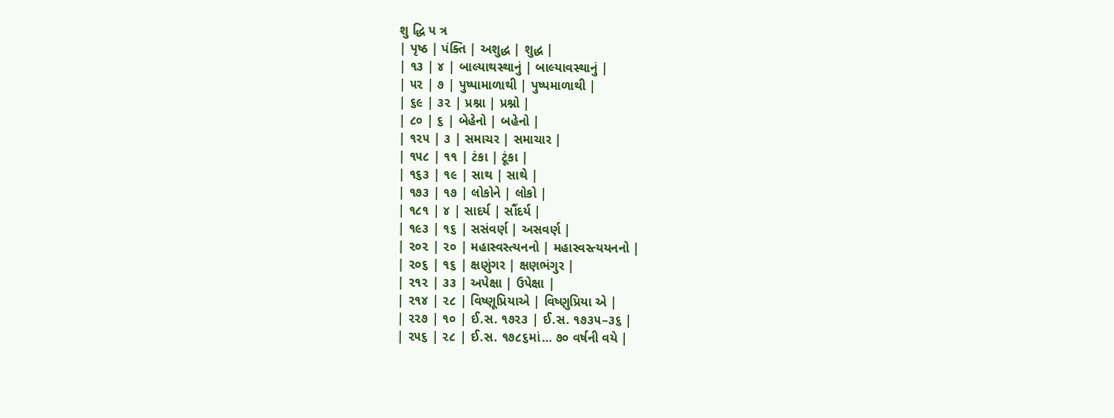શુ દ્ધિ પ ત્ર
| પૃષ્ઠ | પંક્તિ | અશુદ્ધ | શુદ્ધ |
| ૧૩ | ૪ | બાલ્યાથસ્થાનું | બાલ્યાવસ્થાનું |
| ૫૨ | ૭ | પુષ્પામાળાથી | પુષ્પમાળાથી |
| ૬૯ | ૩૨ | પ્રશ્ના | પ્રશ્નો |
| ૮૦ | ૬ | બેહેનો | બહેનો |
| ૧૨૫ | ૩ | સમાચર | સમાચાર |
| ૧૫૮ | ૧૧ | ટંકા | ટૂંકા |
| ૧૬૩ | ૧૯ | સાથ | સાથે |
| ૧૭૩ | ૧૭ | લોકોને | લોકો |
| ૧૮૧ | ૪ | સાદર્ય | સૌંદર્ય |
| ૧૯૩ | ૧૬ | સસંવર્ણ | અસવર્ણ |
| ૨૦૨ | ૨૦ | મહાસ્વસ્ત્યનનો | મહાસ્વસ્ત્યયનનો |
| ૨૦૬ | ૧૬ | ક્ષણુંગર | ક્ષણભંગુર |
| ૨૧૨ | ૩૩ | અપેક્ષા | ઉપેક્ષા |
| ૨૧૪ | ૨૮ | વિષ્ણૂપ્રિયાએ | વિષ્ણુપ્રિયા એ |
| ૨૨૭ | ૧૦ | ઈ.સ. ૧૭૨૩ | ઈ.સ. ૧૭૩૫–૩૬ |
| ૨૫૬ | ૨૮ | ઈ.સ. ૧૭૮૬માં… ૭૦ વર્ષની વયે |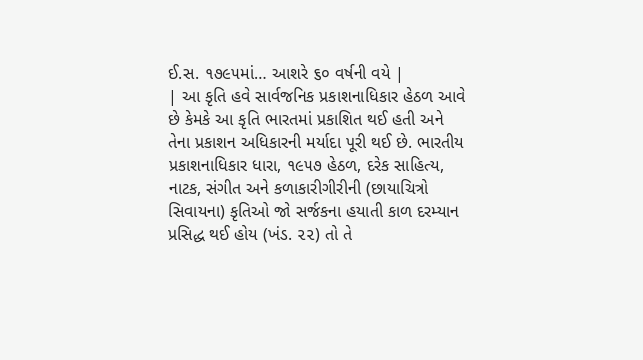ઈ.સ. ૧૭૯૫માં… આશરે ૬૦ વર્ષની વયે |
| આ કૃતિ હવે સાર્વજનિક પ્રકાશનાધિકાર હેઠળ આવે છે કેમકે આ કૃતિ ભારતમાં પ્રકાશિત થઈ હતી અને તેના પ્રકાશન અધિકારની મર્યાદા પૂરી થઈ છે. ભારતીય પ્રકાશનાધિકાર ધારા, ૧૯૫૭ હેઠળ, દરેક સાહિત્ય, નાટક, સંગીત અને કળાકારીગીરીની (છાયાચિત્રો સિવાયના) કૃતિઓ જો સર્જકના હયાતી કાળ દરમ્યાન પ્રસિદ્ધ થઈ હોય (ખંડ. ૨૨) તો તે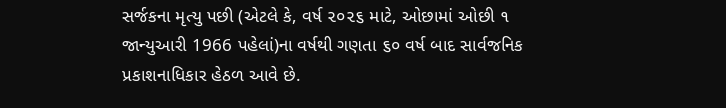સર્જકના મૃત્યુ પછી (એટલે કે, વર્ષ ૨૦૨૬ માટે, ઓછામાં ઓછી ૧ જાન્યુઆરી 1966 પહેલાં)ના વર્ષથી ગણતા ૬૦ વર્ષ બાદ સાર્વજનિક પ્રકાશનાધિકાર હેઠળ આવે છે.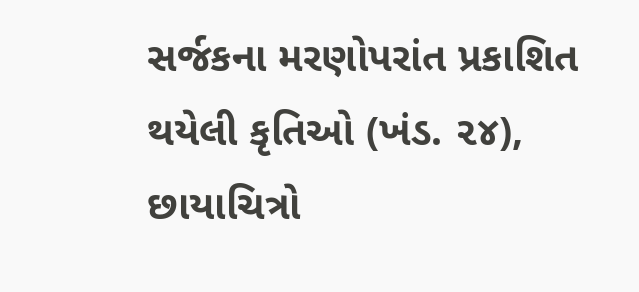સર્જકના મરણોપરાંત પ્રકાશિત થયેલી કૃતિઓ (ખંડ. ૨૪), છાયાચિત્રો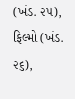(ખંડ. ૨૫), ફિલ્મો (ખંડ. ૨૬),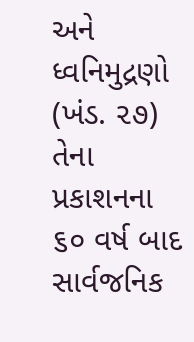અને ધ્વનિમુદ્રણો (ખંડ. ૨૭) તેના પ્રકાશનના ૬૦ વર્ષ બાદ સાર્વજનિક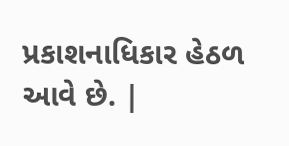પ્રકાશનાધિકાર હેઠળ આવે છે. |